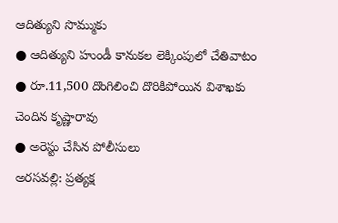ఆదిత్యుని సొమ్ముకు
● ఆదిత్యుని హుండీ కానుకల లెక్కింపులో చేతివాటం
● రూ.11,500 దొంగిలించి దొరికిపోయిన విశాఖకు చెందిన కృష్ణారావు
● అరెస్టు చేసిన పోలీసులు
అరసవల్లి: ప్రత్యక్ష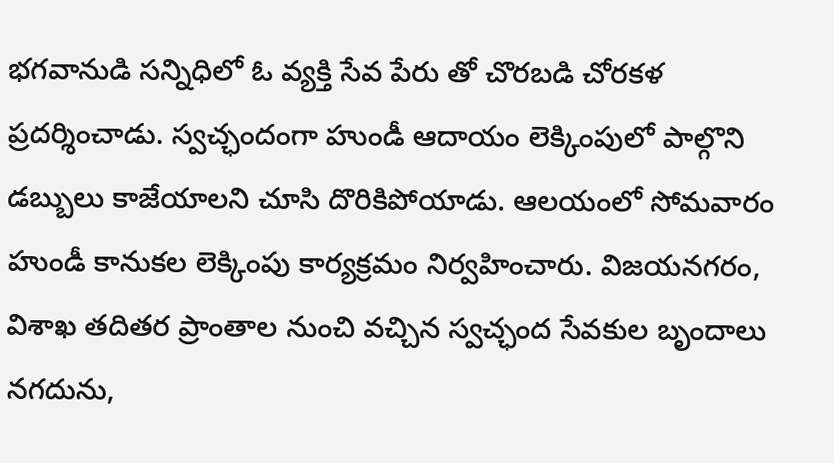భగవానుడి సన్నిధిలో ఓ వ్యక్తి సేవ పేరు తో చొరబడి చోరకళ ప్రదర్శించాడు. స్వచ్ఛందంగా హుండీ ఆదాయం లెక్కింపులో పాల్గొని డబ్బులు కాజేయాలని చూసి దొరికిపోయాడు. ఆలయంలో సోమవారం హుండీ కానుకల లెక్కింపు కార్యక్రమం నిర్వహించారు. విజయనగరం, విశాఖ తదితర ప్రాంతాల నుంచి వచ్చిన స్వచ్ఛంద సేవకుల బృందాలు నగదును,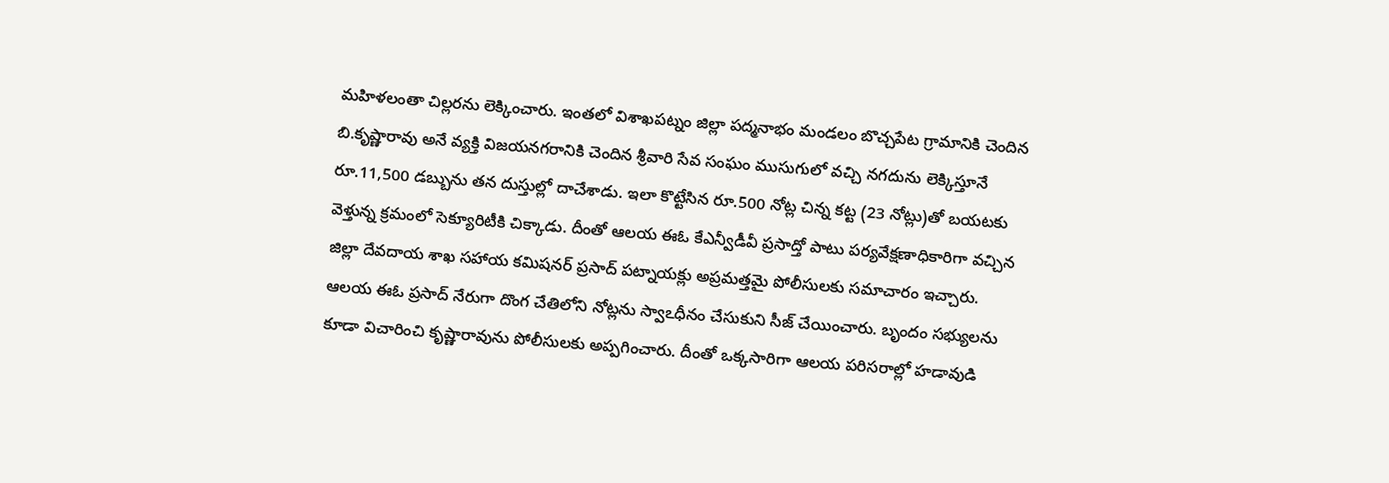మహిళలంతా చిల్లరను లెక్కించారు. ఇంతలో విశాఖపట్నం జిల్లా పద్మనాభం మండలం బొచ్చపేట గ్రామానికి చెందిన బి.కృష్ణారావు అనే వ్యక్తి విజయనగరానికి చెందిన శ్రీవారి సేవ సంఘం ముసుగులో వచ్చి నగదును లెక్కిస్తూనే రూ.11,500 డబ్బును తన దుస్తుల్లో దాచేశాడు. ఇలా కొట్టేసిన రూ.500 నోట్ల చిన్న కట్ట (23 నోట్లు)తో బయటకు వెళ్తున్న క్రమంలో సెక్యూరిటీకి చిక్కాడు. దీంతో ఆలయ ఈఓ కేఎన్వీడీవీ ప్రసాద్తో పాటు పర్యవేక్షణాధికారిగా వచ్చిన జిల్లా దేవదాయ శాఖ సహాయ కమిషనర్ ప్రసాద్ పట్నాయక్లు అప్రమత్తమై పోలీసులకు సమాచారం ఇచ్చారు. ఆలయ ఈఓ ప్రసాద్ నేరుగా దొంగ చేతిలోని నోట్లను స్వాఽధీనం చేసుకుని సీజ్ చేయించారు. బృందం సభ్యులను కూడా విచారించి కృష్ణారావును పోలీసులకు అప్పగించారు. దీంతో ఒక్కసారిగా ఆలయ పరిసరాల్లో హడావుడి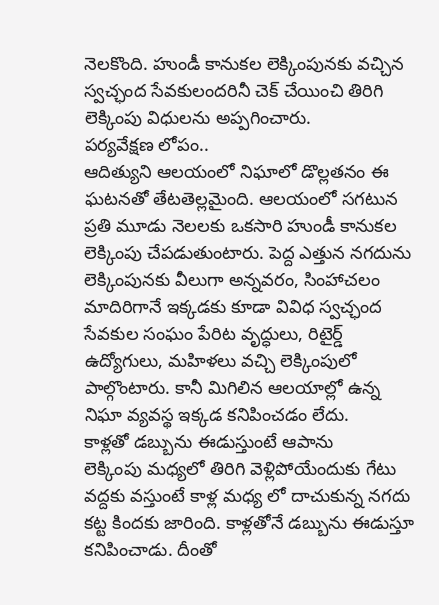నెలకొంది. హుండీ కానుకల లెక్కింపునకు వచ్చిన స్వచ్ఛంద సేవకులందరినీ చెక్ చేయించి తిరిగి లెక్కింపు విధులను అప్పగించారు.
పర్యవేక్షణ లోపం..
ఆదిత్యుని ఆలయంలో నిఘాలో డొల్లతనం ఈ ఘటనతో తేటతెల్లమైంది. ఆలయంలో సగటున ప్రతి మూడు నెలలకు ఒకసారి హుండీ కానుకల లెక్కింపు చేపడుతుంటారు. పెద్ద ఎత్తున నగదును లెక్కింపునకు వీలుగా అన్నవరం, సింహాచలం మాదిరిగానే ఇక్కడకు కూడా వివిధ స్వచ్ఛంద సేవకుల సంఘం పేరిట వృద్ధులు, రిటైర్డ్ ఉద్యోగులు, మహిళలు వచ్చి లెక్కింపులో పాల్గొంటారు. కానీ మిగిలిన ఆలయాల్లో ఉన్న నిఘా వ్యవస్థ ఇక్కడ కనిపించడం లేదు.
కాళ్లతో డబ్బును ఈడుస్తుంటే ఆపాను
లెక్కింపు మధ్యలో తిరిగి వెళ్లిపోయేందుకు గేటు వద్దకు వస్తుంటే కాళ్ల మధ్య లో దాచుకున్న నగదు కట్ట కిందకు జారింది. కాళ్లతోనే డబ్బును ఈడుస్తూ కనిపించాడు. దీంతో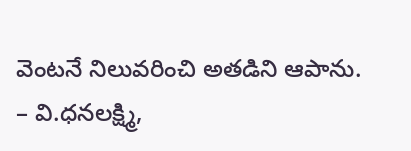వెంటనే నిలువరించి అతడిని ఆపాను.
– వి.ధనలక్ష్మి,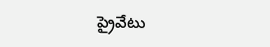ప్రైవేటు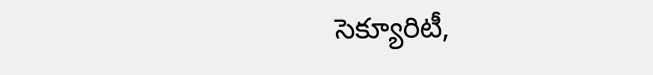సెక్యూరిటీ,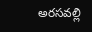అరసవల్లి